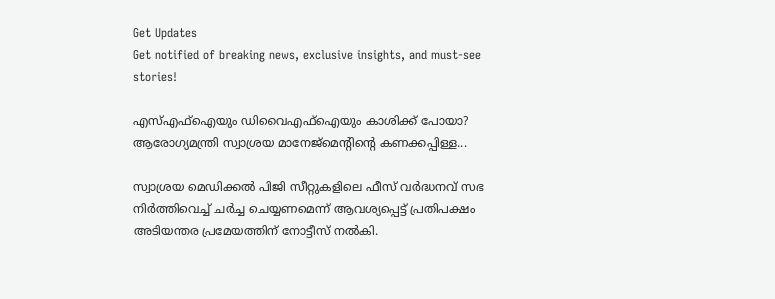Get Updates
Get notified of breaking news, exclusive insights, and must-see stories!

എസ്എഫ്‌ഐയും ഡിവൈഎഫ്‌ഐയും കാശിക്ക് പോയാ? ആരോഗ്യമന്ത്രി സ്വാശ്രയ മാനേജ്‌മെന്റിന്റെ കണക്കപ്പിള്ള...

സ്വാശ്രയ മെഡിക്കല്‍ പിജി സീറ്റുകളിലെ ഫീസ് വര്‍ദ്ധനവ് സഭ നിര്‍ത്തിവെച്ച് ചര്‍ച്ച ചെയ്യണമെന്ന് ആവശ്യപ്പെട്ട് പ്രതിപക്ഷം അടിയന്തര പ്രമേയത്തിന് നോട്ടീസ് നല്‍കി.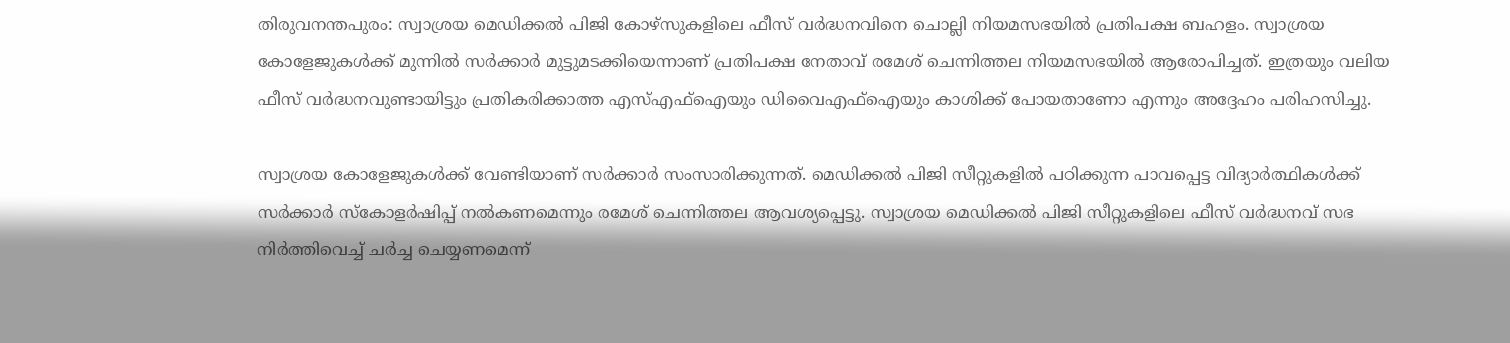തിരുവനന്തപുരം: സ്വാശ്രയ മെഡിക്കല്‍ പിജി കോഴ്‌സുകളിലെ ഫീസ് വര്‍ദ്ധനവിനെ ചൊല്ലി നിയമസഭയില്‍ പ്രതിപക്ഷ ബഹളം. സ്വാശ്രയ കോളേജുകള്‍ക്ക് മുന്നില്‍ സര്‍ക്കാര്‍ മുട്ടുമടക്കിയെന്നാണ് പ്രതിപക്ഷ നേതാവ് രമേശ് ചെന്നിത്തല നിയമസഭയില്‍ ആരോപിച്ചത്. ഇത്രയും വലിയ ഫീസ് വര്‍ദ്ധനവുണ്ടായിട്ടും പ്രതികരിക്കാത്ത എസ്എഫ്‌ഐയും ഡിവൈഎഫ്‌ഐയും കാശിക്ക് പോയതാണോ എന്നും അദ്ദേഹം പരിഹസിച്ചു.

സ്വാശ്രയ കോളേജുകള്‍ക്ക് വേണ്ടിയാണ് സര്‍ക്കാര്‍ സംസാരിക്കുന്നത്. മെഡിക്കല്‍ പിജി സീറ്റുകളില്‍ പഠിക്കുന്ന പാവപ്പെട്ട വിദ്യാര്‍ത്ഥികള്‍ക്ക് സര്‍ക്കാര്‍ സ്‌കോളര്‍ഷിപ്പ് നല്‍കണമെന്നും രമേശ് ചെന്നിത്തല ആവശ്യപ്പെട്ടു. സ്വാശ്രയ മെഡിക്കല്‍ പിജി സീറ്റുകളിലെ ഫീസ് വര്‍ദ്ധനവ് സഭ നിര്‍ത്തിവെച്ച് ചര്‍ച്ച ചെയ്യണമെന്ന്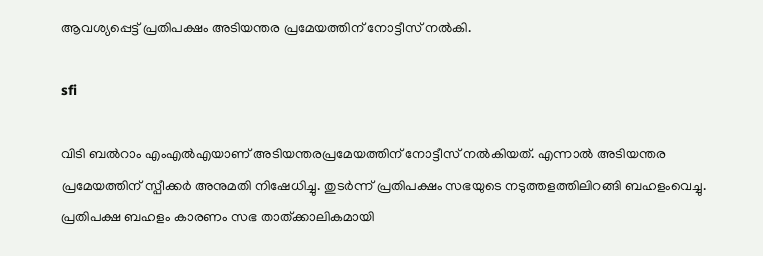ആവശ്യപ്പെട്ട് പ്രതിപക്ഷം അടിയന്തര പ്രമേയത്തിന് നോട്ടീസ് നല്‍കി.

sfi

വിടി ബല്‍റാം എംഎല്‍എയാണ് അടിയന്തരപ്രമേയത്തിന് നോട്ടീസ് നല്‍കിയത്. എന്നാല്‍ അടിയന്തര പ്രമേയത്തിന് സ്പീക്കര്‍ അനുമതി നിഷേധിച്ചു. തുടര്‍ന്ന് പ്രതിപക്ഷം സഭയുടെ നടുത്തളത്തിലിറങ്ങി ബഹളംവെച്ചു. പ്രതിപക്ഷ ബഹളം കാരണം സഭ താത്ക്കാലികമായി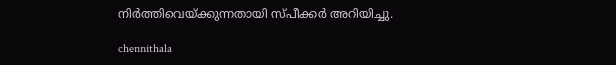നിര്‍ത്തിവെയ്ക്കുന്നതായി സ്പീക്കര്‍ അറിയിച്ചു.

chennithala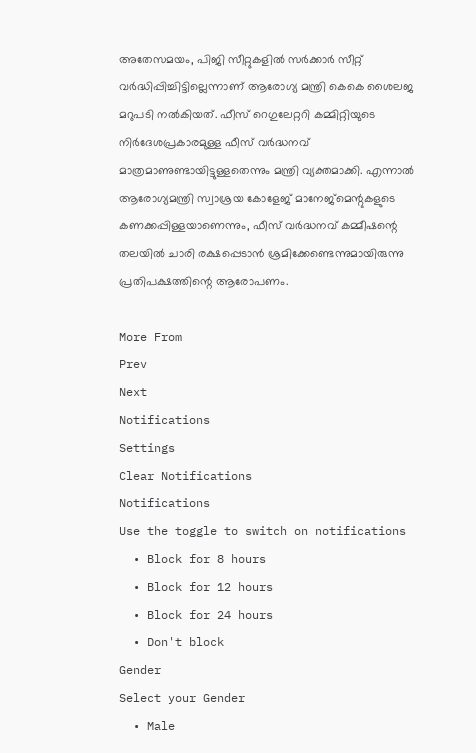അതേസമയം, പിജി സീറ്റുകളില്‍ സര്‍ക്കാര്‍ സീറ്റ് വര്‍ദ്ധിപ്പിച്ചിട്ടില്ലെന്നാണ് ആരോഗ്യ മന്ത്രി കെകെ ശൈലജ മറുപടി നല്‍കിയത്. ഫീസ് റെഗുലേറ്ററി കമ്മിറ്റിയുടെ നിര്‍ദേശപ്രകാരമുള്ള ഫീസ് വര്‍ദ്ധനവ് മാത്രമാണുണ്ടായിട്ടുള്ളതെന്നും മന്ത്രി വ്യക്തമാക്കി. എന്നാല്‍ ആരോഗ്യമന്ത്രി സ്വാശ്രയ കോളേജ് മാനേജ്‌മെന്റുകളുടെ കണക്കപ്പിള്ളയാണെന്നും, ഫീസ് വര്‍ദ്ധനവ് കമ്മീഷന്റെ തലയില്‍ ചാരി രക്ഷപ്പെടാന്‍ ശ്രമിക്കേണ്ടെന്നുമായിരുന്നു പ്രതിപക്ഷത്തിന്റെ ആരോപണം.

More From
Prev
Next
Notifications
Settings
Clear Notifications
Notifications
Use the toggle to switch on notifications
  • Block for 8 hours
  • Block for 12 hours
  • Block for 24 hours
  • Don't block
Gender
Select your Gender
  • Male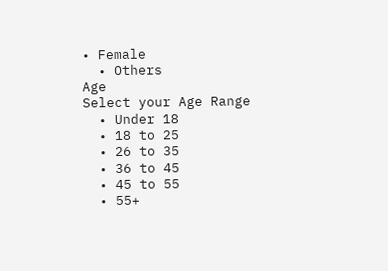• Female
  • Others
Age
Select your Age Range
  • Under 18
  • 18 to 25
  • 26 to 35
  • 36 to 45
  • 45 to 55
  • 55+